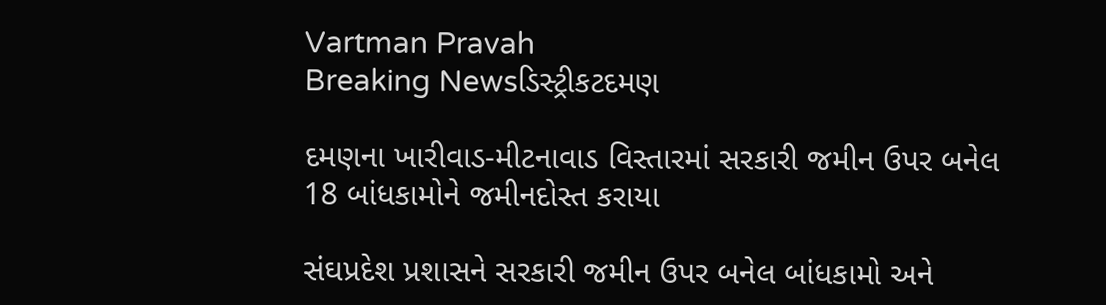Vartman Pravah
Breaking Newsડિસ્ટ્રીકટદમણ

દમણના ખારીવાડ-મીટનાવાડ વિસ્‍તારમાં સરકારી જમીન ઉપર બનેલ 18 બાંધકામોને જમીનદોસ્‍ત કરાયા

સંઘપ્રદેશ પ્રશાસને સરકારી જમીન ઉપર બનેલ બાંધકામો અને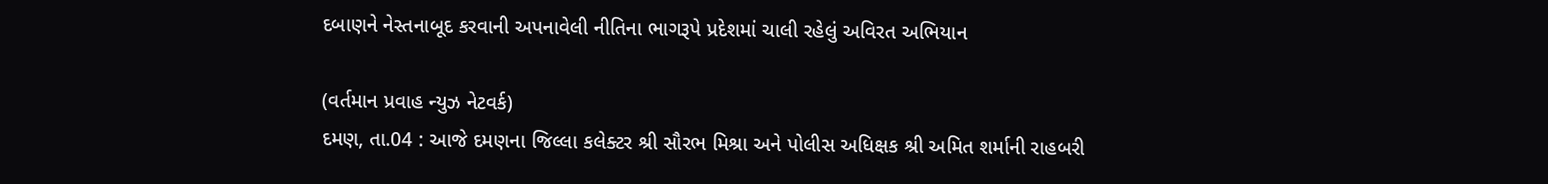દબાણને નેસ્‍તનાબૂદ કરવાની અપનાવેલી નીતિના ભાગરૂપે પ્રદેશમાં ચાલી રહેલું અવિરત અભિયાન

(વર્તમાન પ્રવાહ ન્‍યુઝ નેટવર્ક)
દમણ, તા.04 : આજે દમણના જિલ્લા કલેક્‍ટર શ્રી સૌરભ મિશ્રા અને પોલીસ અધિક્ષક શ્રી અમિત શર્માની રાહબરી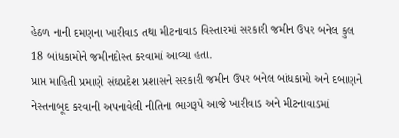હેઠળ નાની દમણના ખારીવાડ તથા મીટનાવાડ વિસ્‍તારમાં સરકારી જમીન ઉપર બનેલ કુલ 18 બાંધકામોને જમીનદોસ્‍ત કરવામાં આવ્‍યા હતા.
પ્રાપ્ત માહિતી પ્રમાણે સંઘપ્રદેશ પ્રશાસને સરકારી જમીન ઉપર બનેલ બાંધકામો અને દબાણને નેસ્‍તનાબૂદ કરવાની અપનાવેલી નીતિના ભાગરૂપે આજે ખારીવાડ અને મીટનાવાડમાં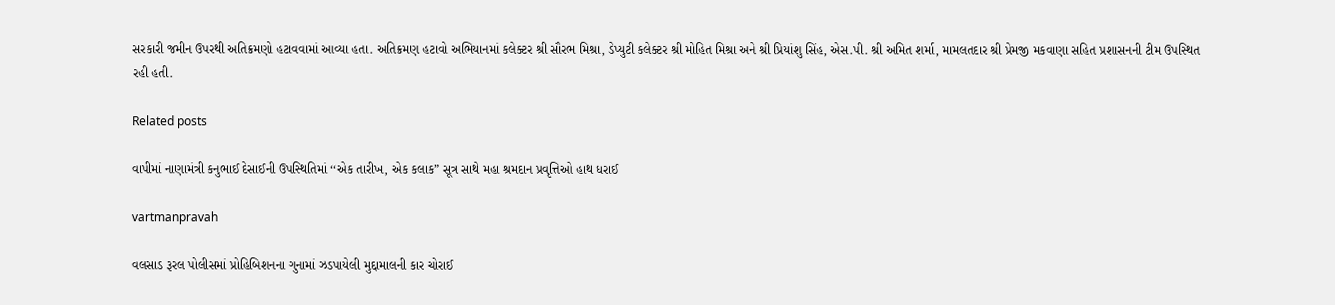સરકારી જમીન ઉપરથી અતિક્રમણો હટાવવામાં આવ્‍યા હતા. અતિક્રમણ હટાવો અભિયાનમાં કલેક્‍ટર શ્રી સૌરભ મિશ્રા, ડેપ્‍યુટી કલેક્‍ટર શ્રી મોહિત મિશ્રા અને શ્રી પ્રિયાંશુ સિંહ, એસ.પી. શ્રી અમિત શર્મા, મામલતદાર શ્રી પ્રેમજી મકવાણા સહિત પ્રશાસનની ટીમ ઉપસ્‍થિત રહી હતી.

Related posts

વાપીમાં નાણામંત્રી કનુભાઈ દેસાઈની ઉપસ્‍થિતિમાં ‘‘એક તારીખ, એક કલાક” સૂત્ર સાથે મહા શ્રમદાન પ્રવૃત્તિઓ હાથ ધરાઈ

vartmanpravah

વલસાડ રૂરલ પોલીસમાં પ્રોહિબિશનના ગુનામાં ઝડપાયેલી મુદ્દામાલની કાર ચોરાઈ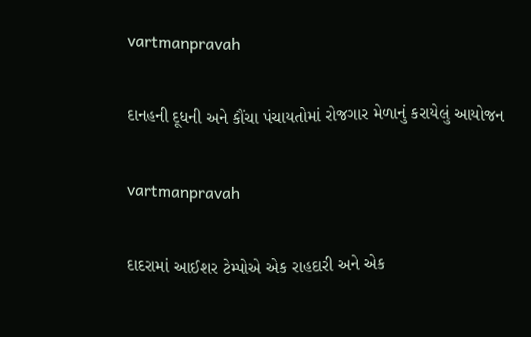vartmanpravah

દાનહની દૂધની અને કૌંચા પંચાયતોમાં રોજગાર મેળાનું કરાયેલું આયોજન

vartmanpravah

દાદરામાં આઈશર ટેમ્‍પોએ એક રાહદારી અને એક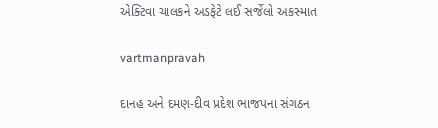એક્‍ટિવા ચાલકને અડફેટે લઈ સર્જેલો અકસ્‍માત

vartmanpravah

દાનહ અને દમણ-દીવ પ્રદેશ ભાજપના સંગઠન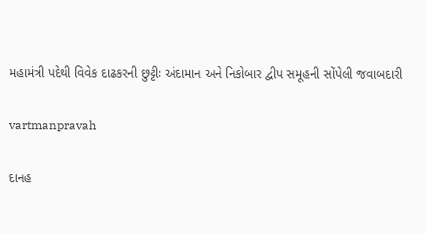મહામંત્રી પદેથી વિવેક દાઢકરની છુટ્ટીઃ અંદામાન અને નિકોબાર દ્વીપ સમૂહની સોંપેલી જવાબદારી

vartmanpravah

દાનહ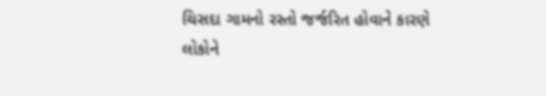ચિસદા ગામનો રસ્‍તો જર્જરિત હોવાને કારણે લોકોને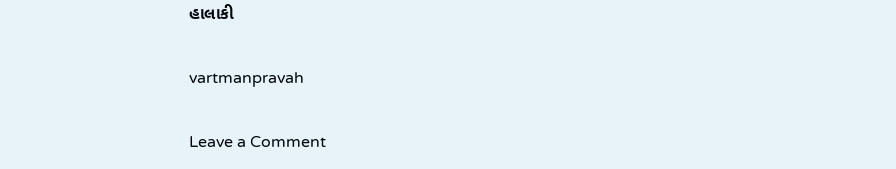હાલાકી

vartmanpravah

Leave a Comment